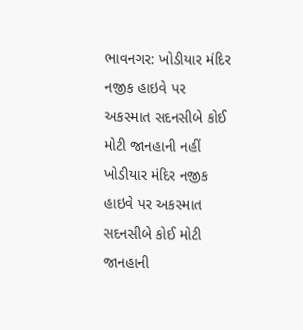ભાવનગર: ખોડીયાર મંદિર નજીક હાઇવે પર અકસ્માત સદનસીબે કોઈ મોટી જાનહાની નહીં
ખોડીયાર મંદિર નજીક હાઇવે પર અકસ્માત સદનસીબે કોઈ મોટી જાનહાની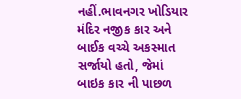નહીં.ભાવનગર ખોડિયાર મંદિર નજીક કાર અને બાઈક વચ્ચે અકસ્માત સર્જાયો હતો, જેમાં બાઇક કાર ની પાછળ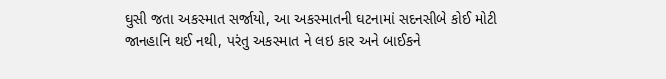ઘુસી જતા અકસ્માત સર્જાયો, આ અકસ્માતની ઘટનામાં સદનસીબે કોઈ મોટી જાનહાનિ થઈ નથી, પરંતુ અકસ્માત ને લઇ કાર અને બાઈકને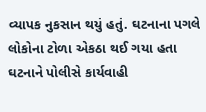વ્યાપક નુકસાન થયું હતું. ઘટનાના પગલે લોકોના ટોળા એકઠા થઈ ગયા હતા ઘટનાને પોલીસે કાર્યવાહી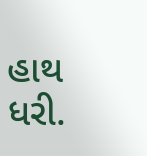હાથ ધરી.